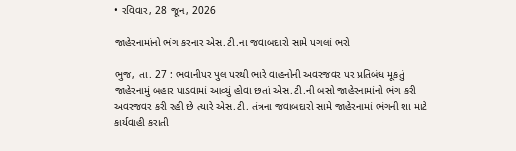• રવિવાર, 28 જૂન, 2026

જાહેરનામાંનો ભંગ કરનાર એસ.ટી.ના જવાબદારો સામે પગલાં ભરો

ભુજ, તા. 27 : ભવાનીપર પુલ પરથી ભારે વાહનોની અવરજવર પર પ્રતિબંધ મૂકતું જાહેરનામું બહાર પાડવામાં આવ્યું હોવા છતાં એસ.ટી.ની બસો જાહેરનામાંનો ભંગ કરી અવરજવર કરી રહી છે ત્યારે એસ.ટી. તંત્રના જવાબદારો સામે જાહેરનામાં ભંગની શા માટે કાર્યવાહી કરાતી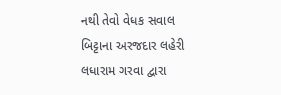નથી તેવો વેધક સવાલ બિટ્ટાના અરજદાર લહેરી લધારામ ગરવા દ્વારા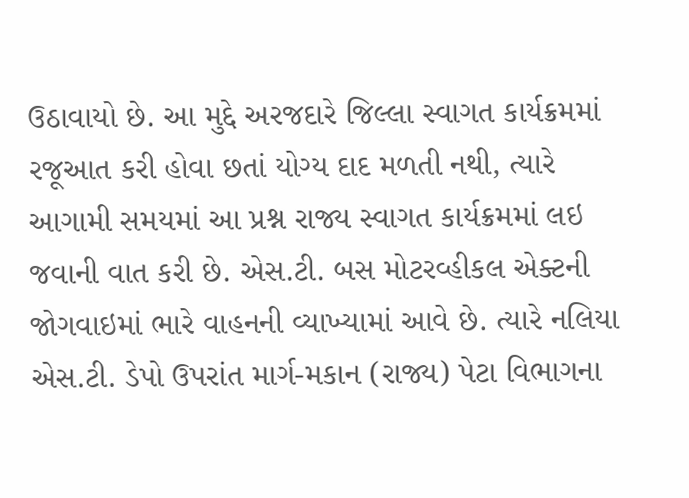ઉઠાવાયો છે. આ મુદ્દે અરજદારે જિલ્લા સ્વાગત કાર્યક્રમમાં રજૂઆત કરી હોવા છતાં યોગ્ય દાદ મળતી નથી, ત્યારે આગામી સમયમાં આ પ્રશ્ન રાજ્ય સ્વાગત કાર્યક્રમમાં લઇ જવાની વાત કરી છે. એસ.ટી. બસ મોટરવ્હીકલ એક્ટની જોગવાઇમાં ભારે વાહનની વ્યાખ્યામાં આવે છે. ત્યારે નલિયા એસ.ટી. ડેપો ઉપરાંત માર્ગ-મકાન (રાજ્ય) પેટા વિભાગના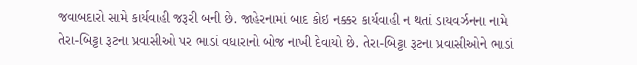જવાબદારો સામે કાર્યવાહી જરૂરી બની છે. જાહેરનામાં બાદ કોઇ નક્કર કાર્યવાહી ન થતાં ડાયવર્ઝનના નામે તેરા-બિટ્ટા રૂટના પ્રવાસીઓ પર ભાડાં વધારાનો બોજ નાખી દેવાયો છે. તેરા-બિટ્ટા રૂટના પ્રવાસીઓને ભાડાં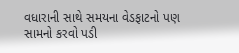વધારાની સાથે સમયના વેડફાટનો પણ સામનો કરવો પડી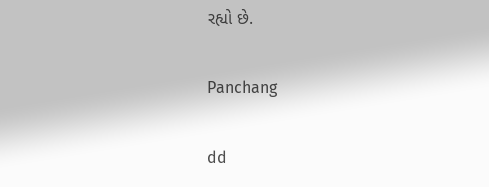રહ્યો છે.

Panchang

dd